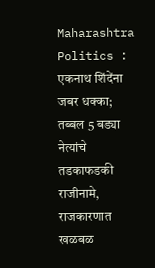Maharashtra Politics : एकनाथ शिंदेंना जबर धक्का; तब्बल 5 बड्या नेत्यांचे तडकाफडकी राजीनामे, राजकारणात खळबळ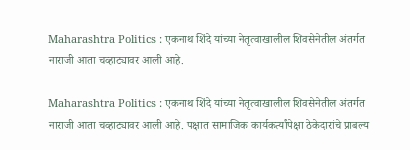Maharashtra Politics : एकनाथ शिंदे यांच्या नेतृत्वाखालील शिवसेनेतील अंतर्गत नाराजी आता चव्हाट्यावर आली आहे.

Maharashtra Politics : एकनाथ शिंदे यांच्या नेतृत्वाखालील शिवसेनेतील अंतर्गत नाराजी आता चव्हाट्यावर आली आहे. पक्षात सामाजिक कार्यकर्त्यांपेक्षा ठेकेदारांचे प्राबल्य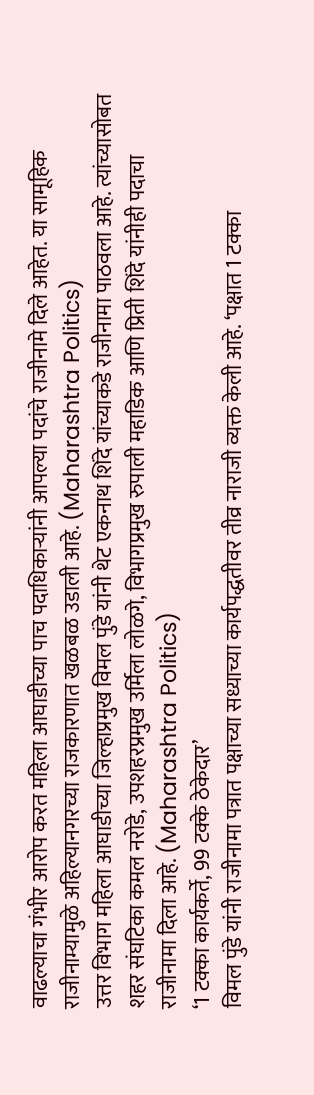वाढल्याचा गंभीर आरोप करत महिला आघाडीच्या पाच पदाधिकाऱ्यांनी आपल्या पदांचे राजीनामे दिले आहेत. या सामूहिक राजीनाम्यामुळे अहिल्यानगरच्या राजकारणात खळबळ उडाली आहे. (Maharashtra Politics)
उत्तर विभाग महिला आघाडीच्या जिल्हाप्रमुख विमल पुंडे यांनी थेट एकनाथ शिंदे यांच्याकडे राजीनामा पाठवला आहे. त्यांच्यासोबत शहर संघटिका कमल नरोडे, उपशहरप्रमुख उर्मिला लोळगे, विभागप्रमुख रुपाली महाडिक आणि प्रिती शिंदे यांनीही पदाचा राजीनामा दिला आहे. (Maharashtra Politics)
‘1 टक्का कार्यकर्ते, 99 टक्के ठेकेदार’
विमल पुंडे यांनी राजीनामा पत्रात पक्षाच्या सध्याच्या कार्यपद्धतीवर तीव्र नाराजी व्यक्त केली आहे. ‘पक्षात 1 टक्का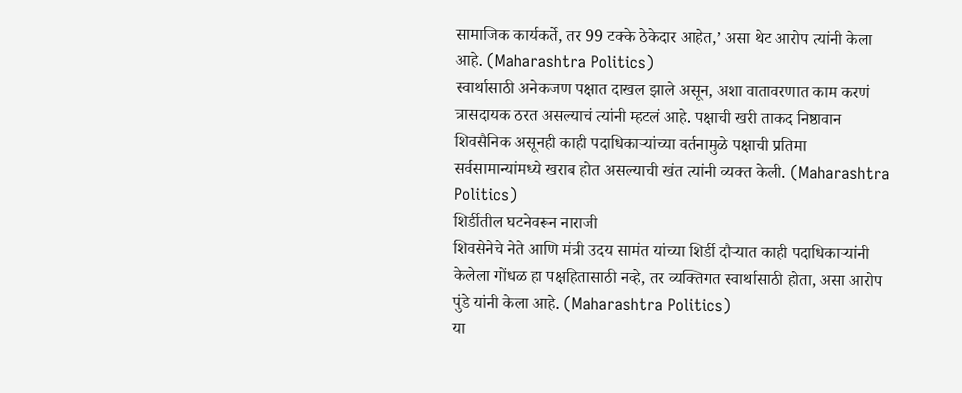सामाजिक कार्यकर्ते, तर 99 टक्के ठेकेदार आहेत,’ असा थेट आरोप त्यांनी केला आहे. (Maharashtra Politics)
स्वार्थासाठी अनेकजण पक्षात दाखल झाले असून, अशा वातावरणात काम करणं त्रासदायक ठरत असल्याचं त्यांनी म्हटलं आहे. पक्षाची खरी ताकद निष्ठावान शिवसैनिक असूनही काही पदाधिकाऱ्यांच्या वर्तनामुळे पक्षाची प्रतिमा सर्वसामान्यांमध्ये खराब होत असल्याची खंत त्यांनी व्यक्त केली. (Maharashtra Politics)
शिर्डीतील घटनेवरून नाराजी
शिवसेनेचे नेते आणि मंत्री उदय सामंत यांच्या शिर्डी दौऱ्यात काही पदाधिकाऱ्यांनी केलेला गोंधळ हा पक्षहितासाठी नव्हे, तर व्यक्तिगत स्वार्थासाठी होता, असा आरोप पुंडे यांनी केला आहे. (Maharashtra Politics)
या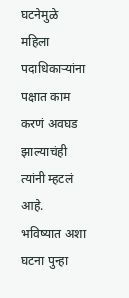घटनेमुळे महिला पदाधिकाऱ्यांना पक्षात काम करणं अवघड झाल्याचंही त्यांनी म्हटलं आहे. भविष्यात अशा घटना पुन्हा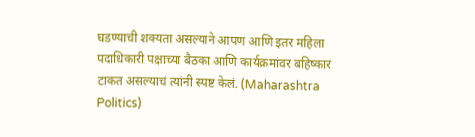घडण्याची शक्यता असल्याने आपण आणि इतर महिला पदाधिकारी पक्षाच्या बैठका आणि कार्यक्रमांवर बहिष्कार टाकत असल्याचं त्यांनी स्पष्ट केलं. (Maharashtra Politics)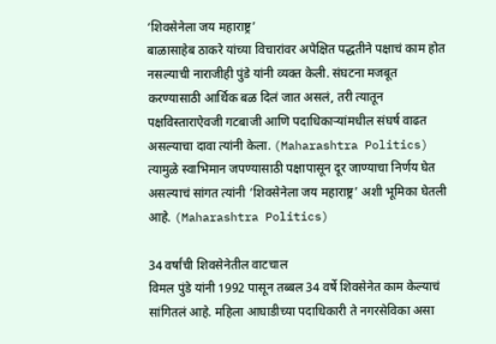‘शिवसेनेला जय महाराष्ट्र’
बाळासाहेब ठाकरे यांच्या विचारांवर अपेक्षित पद्धतीने पक्षाचं काम होत नसल्याची नाराजीही पुंडे यांनी व्यक्त केली. संघटना मजबूत करण्यासाठी आर्थिक बळ दिलं जात असलं, तरी त्यातून पक्षविस्ताराऐवजी गटबाजी आणि पदाधिकाऱ्यांमधील संघर्ष वाढत असल्याचा दावा त्यांनी केला. (Maharashtra Politics)
त्यामुळे स्वाभिमान जपण्यासाठी पक्षापासून दूर जाण्याचा निर्णय घेत असल्याचं सांगत त्यांनी ‘शिवसेनेला जय महाराष्ट्र’ अशी भूमिका घेतली आहे. (Maharashtra Politics)

34 वर्षांची शिवसेनेतील वाटचाल
विमल पुंडे यांनी 1992 पासून तब्बल 34 वर्षे शिवसेनेत काम केल्याचं सांगितलं आहे. महिला आघाडीच्या पदाधिकारी ते नगरसेविका असा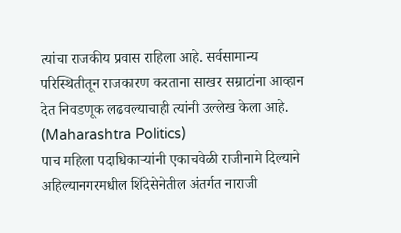त्यांचा राजकीय प्रवास राहिला आहे. सर्वसामान्य परिस्थितीतून राजकारण करताना साखर सम्राटांना आव्हान देत निवडणूक लढवल्याचाही त्यांनी उल्लेख केला आहे. (Maharashtra Politics)
पाच महिला पदाधिकाऱ्यांनी एकाचवेळी राजीनामे दिल्याने अहिल्यानगरमधील शिंदेसेनेतील अंतर्गत नाराजी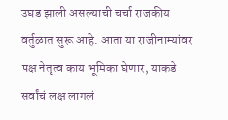उघड झाली असल्याची चर्चा राजकीय वर्तुळात सुरू आहे. आता या राजीनाम्यांवर पक्ष नेतृत्व काय भूमिका घेणार, याकडे सर्वांचं लक्ष लागलं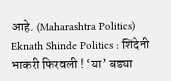आहे. (Maharashtra Politics)
Eknath Shinde Politics : शिंदेनी भाकरी फिरवली ! ‘या’ बड्या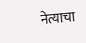नेत्याचा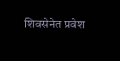शिवसेनेत प्रवेश